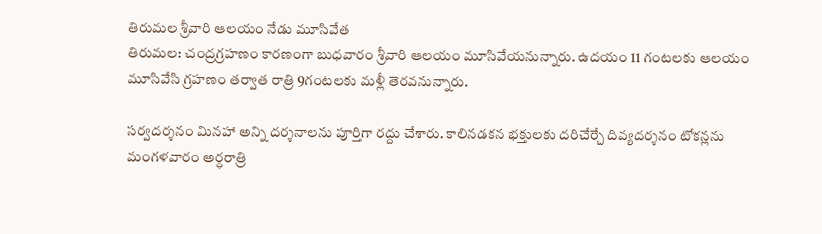తిరుమల శ్రీవారి ఆలయం నేడు మూసివేత
తిరుమల: చంద్రగ్రహణం కారణంగా బుధవారం శ్రీవారి ఆలయం మూసివేయనున్నారు. ఉదయం 11 గంటలకు ఆలయం మూసివేసి గ్రహణం తర్వాత రాత్రి 9గంటలకు మళ్లీ తెరవనున్నారు.

సర్వదర్శనం మినహా అన్ని దర్శనాలను పూర్తిగా రద్దు చేశారు. కాలినడకన భక్తులకు దరిచేర్చే దివ్యదర్శనం టోకన్లను మంగళవారం అర్ధరాత్రి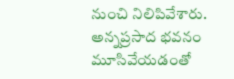నుంచి నిలిపివేశారు.
అన్నప్రసాద భవనం మూసివేయడంతో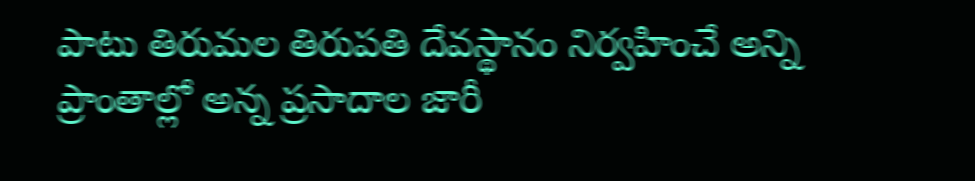పాటు తిరుమల తిరుపతి దేవస్థానం నిర్వహించే అన్ని ప్రాంతాల్లో అన్న ప్రసాదాల జారీ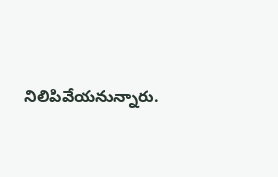నిలిపివేయనున్నారు.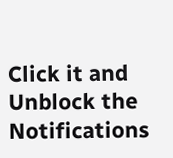Click it and Unblock the Notifications